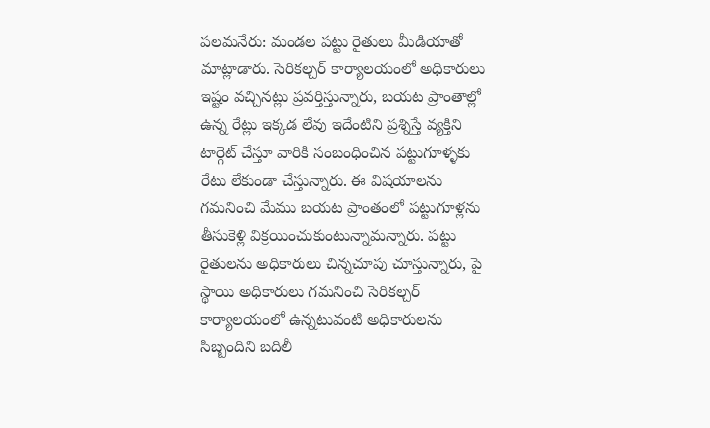పలమనేరు: మండల పట్టు రైతులు మీడియాతో మాట్లాడారు. సెరికల్చర్ కార్యాలయంలో అధికారులు ఇష్టం వచ్చినట్లు ప్రవర్తిస్తున్నారు, బయట ప్రాంతాల్లో ఉన్న రేట్లు ఇక్కడ లేవు ఇదేంటిని ప్రశ్నిస్తే వ్యక్తిని టార్గెట్ చేస్తూ వారికి సంబంధించిన పట్టుగూళ్ళకు రేటు లేకుండా చేస్తున్నారు. ఈ విషయాలను గమనించి మేము బయట ప్రాంతంలో పట్టుగూళ్లను తీసుకెళ్లి విక్రయించుకుంటున్నామన్నారు. పట్టు రైతులను అధికారులు చిన్నచూపు చూస్తున్నారు, పై స్థాయి అధికారులు గమనించి సెరికల్చర్ కార్యాలయంలో ఉన్నటువంటి అధికారులను సిబ్బందిని బదిలీ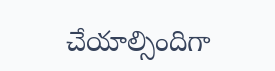చేయాల్సిందిగా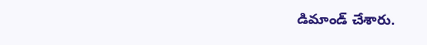డిమాండ్ చేశారు.